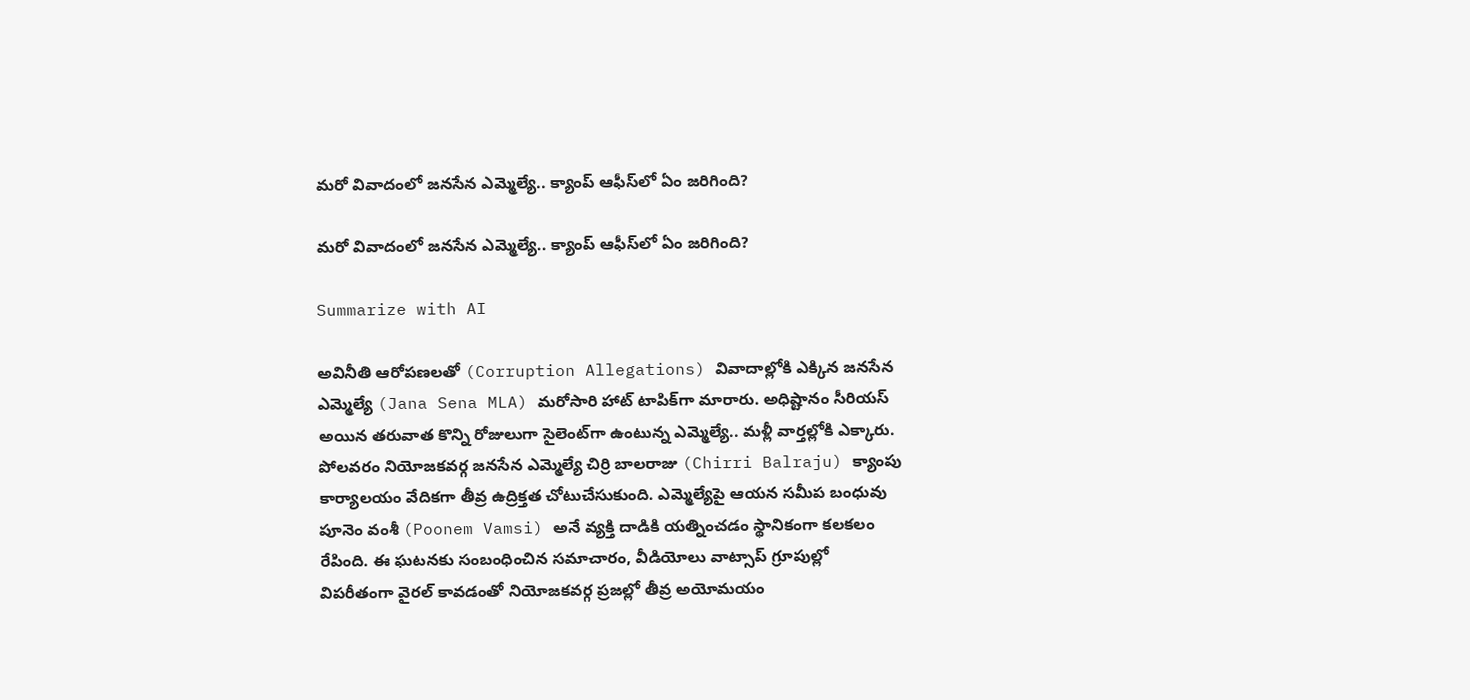మ‌రో వివాదంలో జ‌న‌సేన ఎమ్మెల్యే.. క్యాంప్‌ ఆఫీస్‌లో ఏం జ‌రిగింది?

మ‌రో వివాదంలో జ‌న‌సేన ఎమ్మెల్యే.. క్యాంప్‌ ఆఫీస్‌లో ఏం జ‌రిగింది?

Summarize with AI

అవినీతి ఆరోప‌ణ‌ల‌తో (Corruption Allegations) వివాదాల్లోకి ఎక్కిన జ‌న‌సేన ఎమ్మెల్యే (Jana Sena MLA) మ‌రోసారి హాట్ టాపిక్‌గా మారారు. అధిష్టానం సీరియ‌స్ అయిన త‌రువాత కొన్ని రోజులుగా సైలెంట్‌గా ఉంటున్న ఎమ్మెల్యే.. మ‌ళ్లీ వార్త‌ల్లోకి ఎక్కారు. పోలవరం నియోజకవర్గ జనసేన ఎమ్మెల్యే చిర్రి బాలరాజు (Chirri Balraju) క్యాంపు కార్యాలయం వేదికగా తీవ్ర ఉద్రిక్తత చోటుచేసుకుంది. ఎమ్మెల్యేపై ఆయన సమీప బంధువు పూనెం వంశీ (Poonem Vamsi) అనే వ్యక్తి దాడికి యత్నించడం స్థానికంగా కలకలం రేపింది. ఈ ఘటనకు సంబంధించిన సమాచారం, వీడియోలు వాట్సాప్ గ్రూపుల్లో విపరీతంగా వైరల్ కావడంతో నియోజకవర్గ ప్రజల్లో తీవ్ర అయోమయం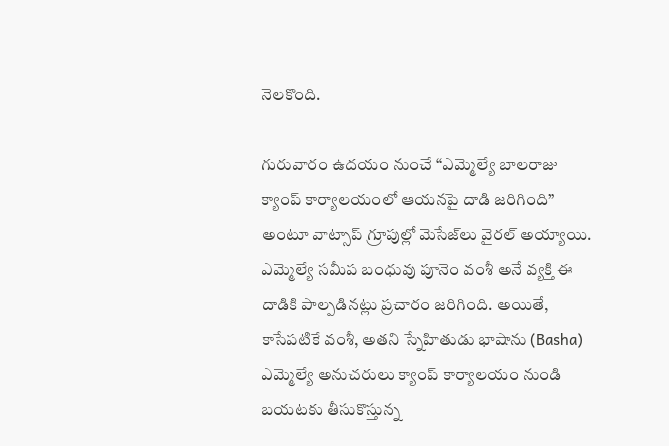నెలకొంది.

గురువారం ఉదయం నుంచే “ఎమ్మెల్యే బాలరాజు క్యాంప్ కార్యాలయంలో ఆయనపై దాడి జరిగింది” అంటూ వాట్సాప్ గ్రూపుల్లో మెసేజ్‌లు వైరల్ అయ్యాయి. ఎమ్మెల్యే సమీప బంధువు పూనెం వంశీ అనే వ్యక్తి ఈ దాడికి పాల్పడినట్లు ప్రచారం జరిగింది. అయితే, కాసేపటికే వంశీ, అతని స్నేహితుడు భాషాను (Basha) ఎమ్మెల్యే అనుచరులు క్యాంప్ కార్యాలయం నుండి బయటకు తీసుకొస్తున్న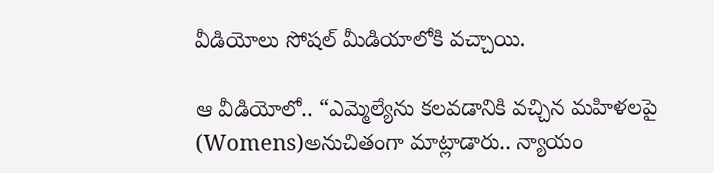వీడియోలు సోషల్ మీడియాలోకి వచ్చాయి.

ఆ వీడియోలో.. “ఎమ్మెల్యేను కలవడానికి వచ్చిన మహిళలపై (Womens)అనుచితంగా మాట్లాడారు.. న్యాయం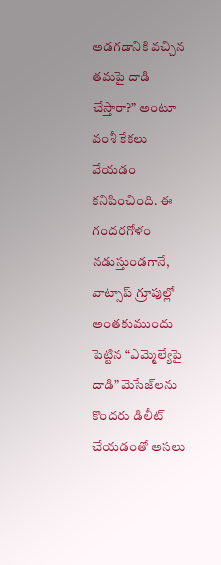అడగడానికి వచ్చిన తమపై దాడి చేస్తారా?” అంటూ వంశీ కేకలు వేయడం కనిపించింది. ఈ గందరగోళం నడుస్తుండగానే, వాట్సాప్ గ్రూపుల్లో అంతకుముందు పెట్టిన “ఎమ్మెల్యేపై దాడి” మెసేజ్‌లను కొందరు డిలీట్ చేయడంతో అసలు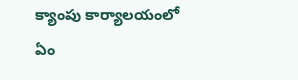క్యాంపు కార్యాలయంలో ఏం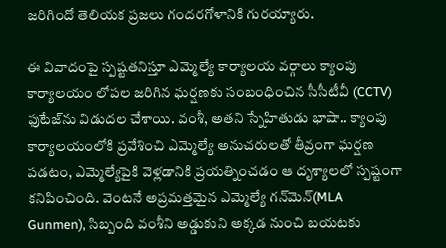జరిగిందో తెలియక ప్రజలు గందరగోళానికి గురయ్యారు.

ఈ వివాదంపై స్పష్టతనిస్తూ ఎమ్మెల్యే కార్యాలయ వర్గాలు క్యాంపు కార్యాలయం లోపల జరిగిన ఘర్షణకు సంబంధించిన సీసీటీవీ (CCTV) ఫుటేజ్‌ను విడుదల చేశాయి. వంశీ, అతని స్నేహితుడు భాషా.. క్యాంపు కార్యాలయంలోకి ప్రవేశించి ఎమ్మెల్యే అనుచరులతో తీవ్రంగా ఘర్షణ పడటం, ఎమ్మెల్యేపైకి వెళ్లడానికి ప్రయత్నించడం ఆ దృశ్యాలలో స్పష్టంగా కనిపించింది. వెంటనే అప్రమత్తమైన ఎమ్మెల్యే గన్‌మెన్(MLA Gunmen), సిబ్బంది వంశీని అడ్డుకుని అక్కడ నుంచి బయటకు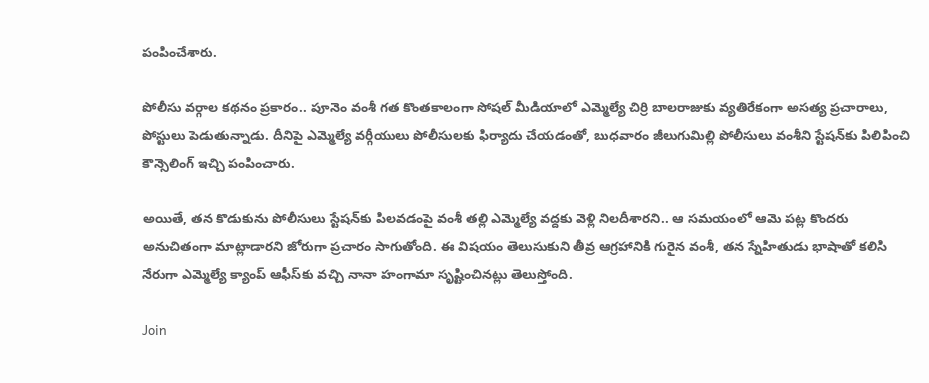పంపించేశారు.

పోలీసు వర్గాల కథనం ప్రకారం.. పూనెం వంశీ గత కొంతకాలంగా సోషల్ మీడియాలో ఎమ్మెల్యే చిర్రి బాలరాజుకు వ్యతిరేకంగా అసత్య ప్రచారాలు, పోస్టులు పెడుతున్నాడు. దీనిపై ఎమ్మెల్యే వర్గీయులు పోలీసులకు ఫిర్యాదు చేయడంతో, బుధవారం జీలుగుమిల్లి పోలీసులు వంశీని స్టేషన్‌కు పిలిపించి కౌన్సెలింగ్ ఇచ్చి పంపించారు.

అయితే, తన కొడుకును పోలీసులు స్టేషన్‌కు పిలవడంపై వంశీ తల్లి ఎమ్మెల్యే వద్దకు వెళ్లి నిలదీశారని.. ఆ సమయంలో ఆమె పట్ల కొందరు అనుచితంగా మాట్లాడారని జోరుగా ప్రచారం సాగుతోంది. ఈ విషయం తెలుసుకుని తీవ్ర ఆగ్రహానికి గురైన వంశీ, తన స్నేహితుడు భాషాతో కలిసి నేరుగా ఎమ్మెల్యే క్యాంప్ ఆఫీస్‌కు వచ్చి నానా హంగామా సృష్టించినట్లు తెలుస్తోంది.

Join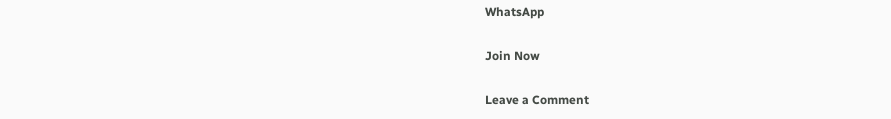WhatsApp

Join Now

Leave a Comment